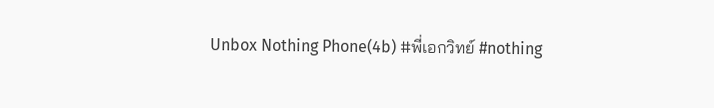Unbox Nothing Phone(4b) #พี่เอกวิทย์ #nothing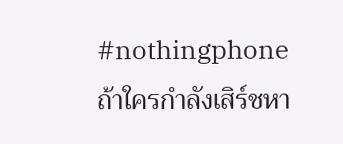#nothingphone
ถ้าใครกำลังเสิร์ชหา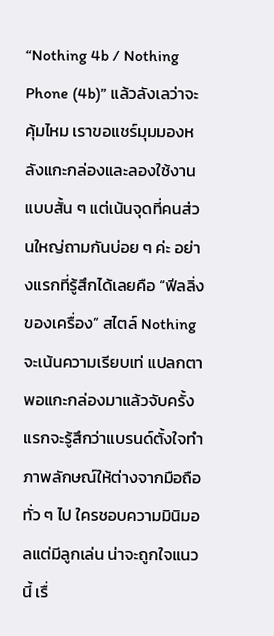“Nothing 4b / Nothing Phone (4b)” แล้วลังเลว่าจะคุ้มไหม เราขอแชร์มุมมองหลังแกะกล่องและลองใช้งานแบบสั้น ๆ แต่เน้นจุดที่คนส่วนใหญ่ถามกันบ่อย ๆ ค่ะ อย่างแรกที่รู้สึกได้เลยคือ “ฟีลลิ่งของเครื่อง” สไตล์ Nothing จะเน้นความเรียบเท่ แปลกตา พอแกะกล่องมาแล้วจับครั้งแรกจะรู้สึกว่าแบรนด์ตั้งใจทำภาพลักษณ์ให้ต่างจากมือถือทั่ว ๆ ไป ใครชอบความมินิมอลแต่มีลูกเล่น น่าจะถูกใจแนวนี้ เรื่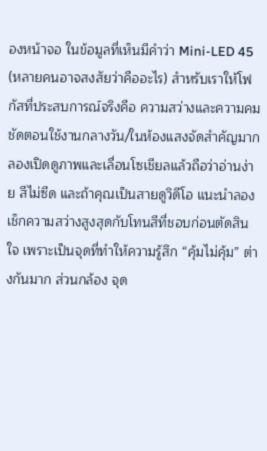องหน้าจอ ในข้อมูลที่เห็นมีคำว่า Mini-LED 45 (หลายคนอาจสงสัยว่าคืออะไร) สำหรับเราให้โฟกัสที่ประสบการณ์จริงคือ ความสว่างและความคมชัดตอนใช้งานกลางวัน/ในห้องแสงจัดสำคัญมาก ลองเปิดดูภาพและเลื่อนโซเชียลแล้วถือว่าอ่านง่าย สีไม่ซีด และถ้าคุณเป็นสายดูวิดีโอ แนะนำลองเช็กความสว่างสูงสุดกับโทนสีที่ชอบก่อนตัดสินใจ เพราะเป็นจุดที่ทำให้ความรู้สึก “คุ้มไม่คุ้ม” ต่างกันมาก ส่วนกล้อง จุด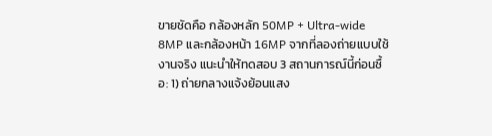ขายชัดคือ กล้องหลัก 50MP + Ultra-wide 8MP และกล้องหน้า 16MP จากที่ลองถ่ายแบบใช้งานจริง แนะนำให้ทดสอบ 3 สถานการณ์นี้ก่อนซื้อ: 1) ถ่ายกลางแจ้งย้อนแสง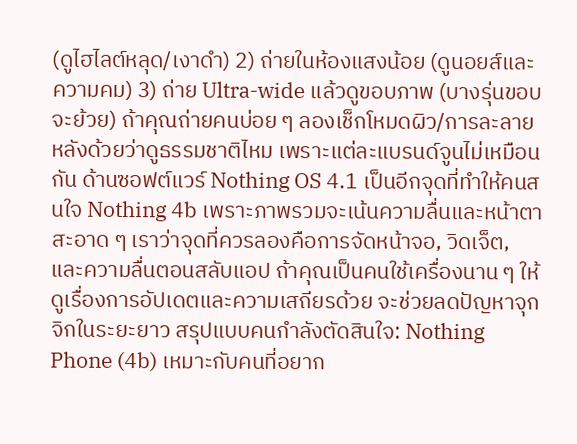(ดูไฮไลต์หลุด/เงาดำ) 2) ถ่ายในห้องแสงน้อย (ดูนอยส์และความคม) 3) ถ่าย Ultra-wide แล้วดูขอบภาพ (บางรุ่นขอบจะย้วย) ถ้าคุณถ่ายคนบ่อย ๆ ลองเช็กโหมดผิว/การละลายหลังด้วยว่าดูธรรมชาติไหม เพราะแต่ละแบรนด์จูนไม่เหมือนกัน ด้านซอฟต์แวร์ Nothing OS 4.1 เป็นอีกจุดที่ทำให้คนสนใจ Nothing 4b เพราะภาพรวมจะเน้นความลื่นและหน้าตาสะอาด ๆ เราว่าจุดที่ควรลองคือการจัดหน้าจอ, วิดเจ็ต, และความลื่นตอนสลับแอป ถ้าคุณเป็นคนใช้เครื่องนาน ๆ ให้ดูเรื่องการอัปเดตและความเสถียรด้วย จะช่วยลดปัญหาจุกจิกในระยะยาว สรุปแบบคนกำลังตัดสินใจ: Nothing Phone (4b) เหมาะกับคนที่อยาก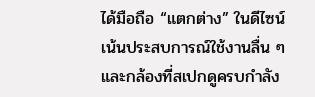ได้มือถือ “แตกต่าง” ในดีไซน์ เน้นประสบการณ์ใช้งานลื่น ๆ และกล้องที่สเปกดูครบกำลัง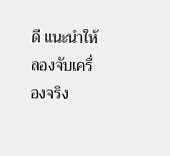ดี แนะนำให้ลองจับเครื่องจริง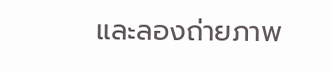และลองถ่ายภาพ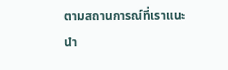ตามสถานการณ์ที่เราแนะนำ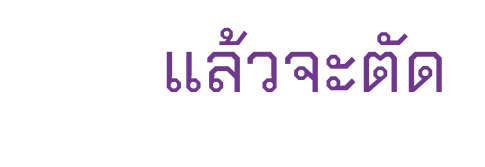แล้วจะตัด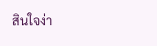สินใจง่า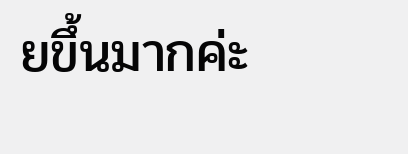ยขึ้นมากค่ะ